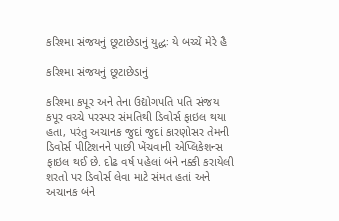કરિશ્મા સંજયનું છૂટાછેડાનું યુદ્ધઃ યે બચ્ચેં મેરે હૈ

કરિશ્મા સંજયનું છૂટાછેડાનું

કરિશ્મા કપૂર અને તેના ઉદ્યોગપતિ પતિ સંજય કપૂર વચ્ચે પરસ્પર સંમતિથી ડિવોર્સ ફાઇલ થયા હતા, પરંતુ અચાનક જુદાં જુદાં કારણોસર તેમની ડિવોર્સ પીટિશનને પાછી ખેંચવાની એપ્લિકેશન્સ ફાઇલ થઈ છે. દોઢ વર્ષ પહેલાં બંને નક્કી કરાયેલી શરતો પર ડિવોર્સ લેવા માટે સંમત હતાં અને અચાનક બંને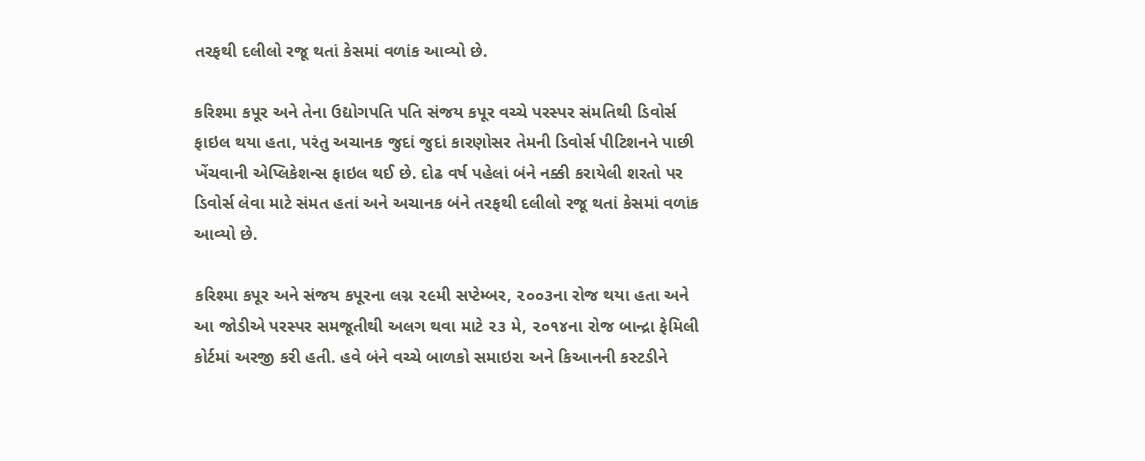તરફથી દલીલો રજૂ થતાં કેસમાં વળાંક આવ્યો છે.

કરિશ્મા કપૂર અને તેના ઉદ્યોગપતિ પતિ સંજય કપૂર વચ્ચે પરસ્પર સંમતિથી ડિવોર્સ ફાઇલ થયા હતા, પરંતુ અચાનક જુદાં જુદાં કારણોસર તેમની ડિવોર્સ પીટિશનને પાછી ખેંચવાની એપ્લિકેશન્સ ફાઇલ થઈ છે. દોઢ વર્ષ પહેલાં બંને નક્કી કરાયેલી શરતો પર ડિવોર્સ લેવા માટે સંમત હતાં અને અચાનક બંને તરફથી દલીલો રજૂ થતાં કેસમાં વળાંક આવ્યો છે.

કરિશ્મા કપૂર અને સંજય કપૂરના લગ્ન ૨૯મી સપ્ટેમ્બર, ૨૦૦૩ના રોજ થયા હતા અને આ જોડીએ પરસ્પર સમજૂતીથી અલગ થવા માટે ૨૩ મે, ૨૦૧૪ના રોજ બાન્દ્રા ફેમિલી કોર્ટમાં અરજી કરી હતી. હવે બંને વચ્ચે બાળકો સમાઇરા અને કિઆનની કસ્ટડીને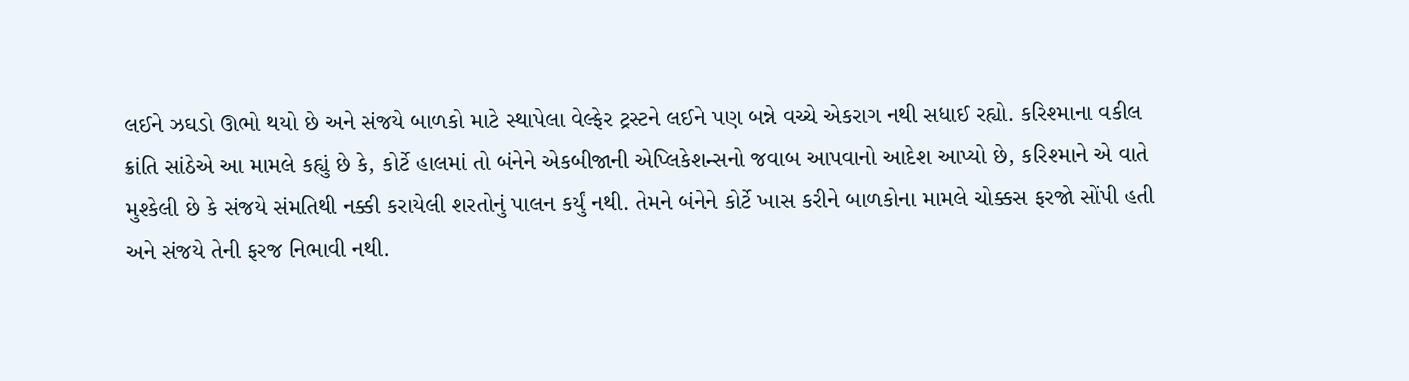લઈને ઝઘડો ઊભો થયો છે અને સંજયે બાળકો માટે સ્થાપેલા વેલ્ફેર ટ્રસ્ટને લઈને પણ બન્ને વચ્ચે એકરાગ નથી સધાઈ રહ્યો. કરિશ્માના વકીલ ક્રાંતિ સાંઠેએ આ મામલે કહ્યું છે કે, કોર્ટે હાલમાં તો બંનેને એકબીજાની એપ્લિકેશન્સનો જવાબ આપવાનો આદેશ આપ્યો છે, કરિશ્માને એ વાતે મુશ્કેલી છે કે સંજયે સંમતિથી નક્કી કરાયેલી શરતોનું પાલન કર્યું નથી. તેમને બંનેને કોર્ટે ખાસ કરીને બાળકોના મામલે ચોક્કસ ફરજો સોંપી હતી અને સંજયે તેની ફરજ નિભાવી નથી.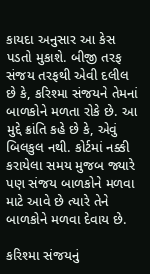કાયદા અનુસાર આ કેસ પડતો મુકાશે. બીજી તરફ સંજય તરફથી એવી દલીલ છે કે, કરિશ્મા સંજયને તેમનાં બાળકોને મળતા રોકે છે. આ મુદ્દે ક્રાંતિ કહે છે કે, એવું બિલકુલ નથી. કોર્ટમાં નક્કી કરાયેલા સમય મુજબ જ્યારે પણ સંજય બાળકોને મળવા માટે આવે છે ત્યારે તેને બાળકોને મળવા દેવાય છે.

કરિશ્મા સંજયનું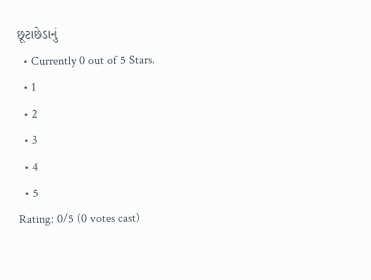છૂટાછેડાનું
  • Currently 0 out of 5 Stars.
  • 1
  • 2
  • 3
  • 4
  • 5
Rating: 0/5 (0 votes cast)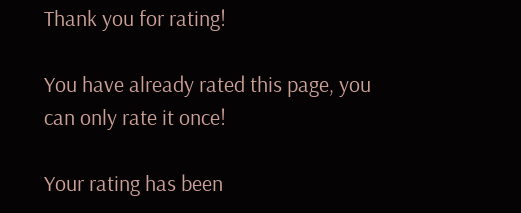Thank you for rating!

You have already rated this page, you can only rate it once!

Your rating has been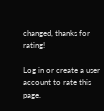changed, thanks for rating!

Log in or create a user account to rate this page.